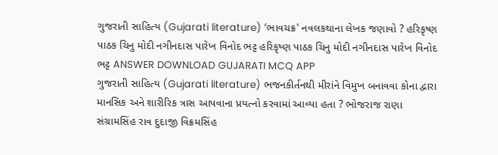ગુજરાતી સાહિત્ય (Gujarati literature) ‘ભાવચક્ર' નવલકથાના લેખક જણાવો ? હરિકૃષ્ણ પાઠક ચિનુ મોદી નગીનદાસ પારેખ વિનોદ ભટ્ટ હરિકૃષ્ણ પાઠક ચિનુ મોદી નગીનદાસ પારેખ વિનોદ ભટ્ટ ANSWER DOWNLOAD GUJARATI MCQ APP
ગુજરાતી સાહિત્ય (Gujarati literature) ભજનકીર્તનથી મીરાંને વિમુખ બનાવવા કોના દ્વારા માનસિક અને શારીરિક ત્રાસ આપવાના પ્રયત્નો કરવામાં આવ્યા હતા ? ભોજરાજ રાણા સંગ્રામસિંહ રાવ દુદાજી વિક્રમસિંહ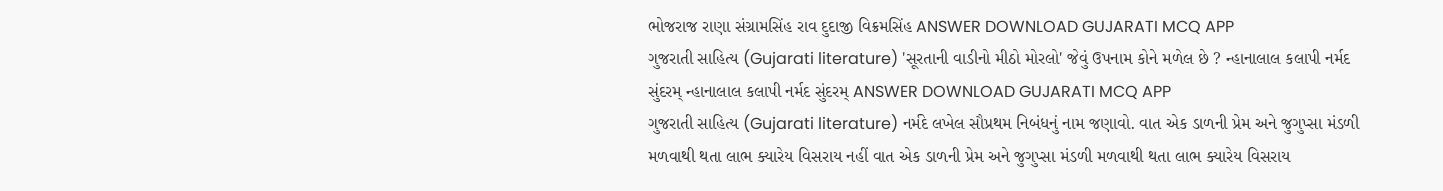ભોજરાજ રાણા સંગ્રામસિંહ રાવ દુદાજી વિક્રમસિંહ ANSWER DOWNLOAD GUJARATI MCQ APP
ગુજરાતી સાહિત્ય (Gujarati literature) 'સૂરતાની વાડીનો મીઠો મોરલો' જેવું ઉપનામ કોને મળેલ છે ? ન્હાનાલાલ કલાપી નર્મદ સુંદરમ્ ન્હાનાલાલ કલાપી નર્મદ સુંદરમ્ ANSWER DOWNLOAD GUJARATI MCQ APP
ગુજરાતી સાહિત્ય (Gujarati literature) નર્મદે લખેલ સૌપ્રથમ નિબંધનું નામ જણાવો. વાત એક ડાળની પ્રેમ અને જુગુપ્સા મંડળી મળવાથી થતા લાભ ક્યારેય વિસરાય નહીં વાત એક ડાળની પ્રેમ અને જુગુપ્સા મંડળી મળવાથી થતા લાભ ક્યારેય વિસરાય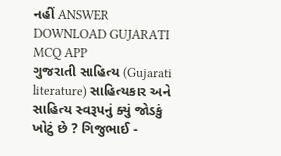નહીં ANSWER DOWNLOAD GUJARATI MCQ APP
ગુજરાતી સાહિત્ય (Gujarati literature) સાહિત્યકાર અને સાહિત્ય સ્વરૂપનું ક્યું જોડકું ખોટું છે ? ગિજુભાઈ -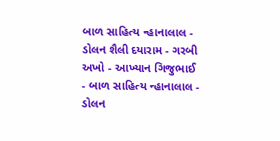બાળ સાહિત્ય ન્હાનાલાલ - ડોલન શૈલી દયારામ - ગરબી અખો - આખ્યાન ગિજુભાઈ - બાળ સાહિત્ય ન્હાનાલાલ - ડોલન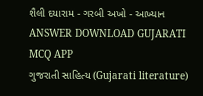શૈલી દયારામ - ગરબી અખો - આખ્યાન ANSWER DOWNLOAD GUJARATI MCQ APP
ગુજરાતી સાહિત્ય (Gujarati literature)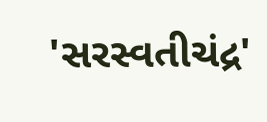'સરસ્વતીચંદ્ર'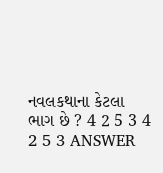નવલકથાના કેટલા ભાગ છે ? 4 2 5 3 4 2 5 3 ANSWER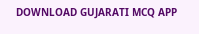DOWNLOAD GUJARATI MCQ APP